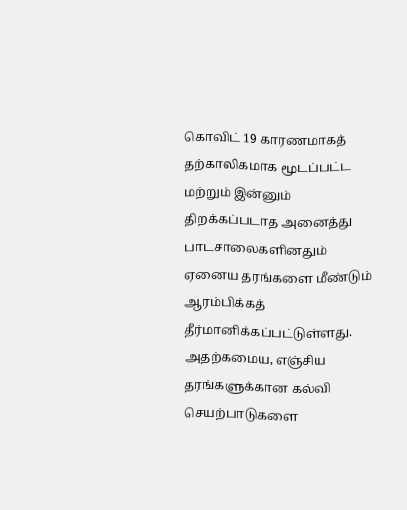கொவிட் 19 காரணமாகத் தற்காலிகமாக மூடப்பட்ட மற்றும் இன்னும் திறக்கப்படாத அனைத்து பாடசாலைகளினதும் ஏனைய தரங்களை மீண்டும் ஆரம்பிக்கத் தீர்மானிக்கப்பட்டுள்ளது.
அதற்கமைய, எஞ்சிய தரங்களுக்கான கல்வி செயற்பாடுகளை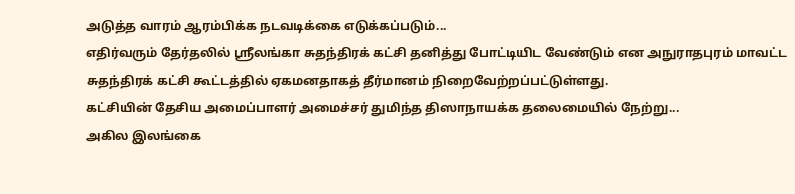அடுத்த வாரம் ஆரம்பிக்க நடவடிக்கை எடுக்கப்படும்...
எதிர்வரும் தேர்தலில் ஸ்ரீலங்கா சுதந்திரக் கட்சி தனித்து போட்டியிட வேண்டும் என அநுராதபுரம் மாவட்ட சுதந்திரக் கட்சி கூட்டத்தில் ஏகமனதாகத் தீர்மானம் நிறைவேற்றப்பட்டுள்ளது.
கட்சியின் தேசிய அமைப்பாளர் அமைச்சர் துமிந்த திஸாநாயக்க தலைமையில் நேற்று...
அகில இலங்கை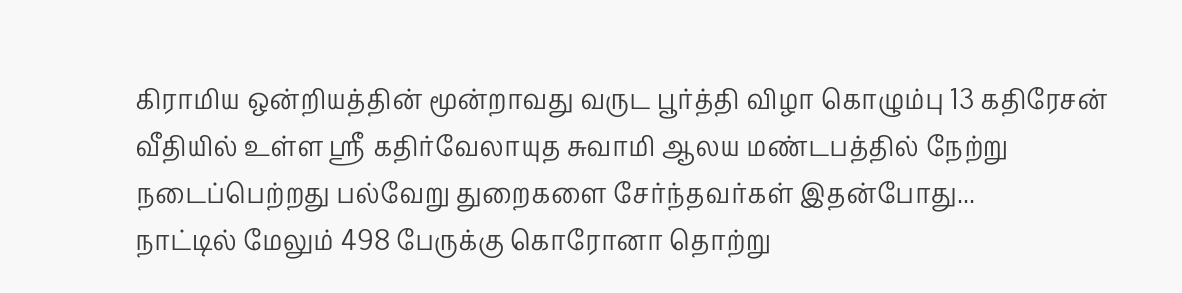கிராமிய ஒன்றியத்தின் மூன்றாவது வருட பூர்த்தி விழா கொழும்பு 13 கதிரேசன் வீதியில் உள்ள ஸ்ரீ கதிர்வேலாயுத சுவாமி ஆலய மண்டபத்தில் நேற்று நடைப்பெற்றது பல்வேறு துறைகளை சேர்ந்தவர்கள் இதன்போது...
நாட்டில் மேலும் 498 பேருக்கு கொரோனா தொற்று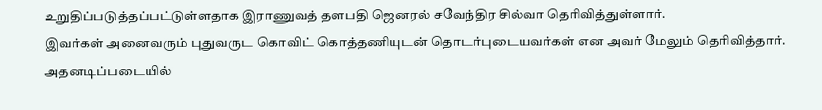உறுதிப்படுத்தப்பட்டுள்ளதாக இராணுவத் தளபதி ஜெனரல் சவேந்திர சில்வா தெரிவித்துள்ளார்.
இவர்கள் அனைவரும் புதுவருட கொவிட் கொத்தணியுடன் தொடர்புடையவர்கள் என அவர் மேலும் தெரிவித்தார்.
அதனடிப்படையில்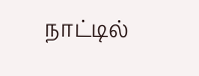நாட்டில்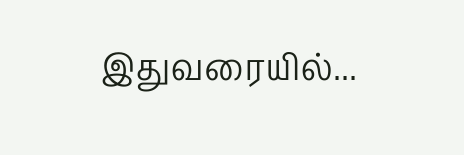இதுவரையில்...